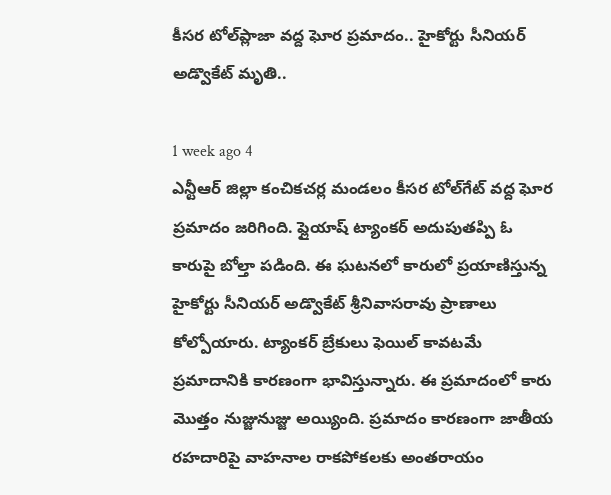కీసర టోల్‌ప్లాజా వద్ద ఘోర ప్రమాదం.. హైకోర్టు సీనియర్ అడ్వొకేట్ మృతి..

1 week ago 4
ఎన్టీఆర్ జిల్లా కంచికచర్ల మండలం కీసర టోల్‌గేట్ వద్ద ఘోర ప్రమాదం జరిగింది. ఫ్లైయాష్ ట్యాంకర్ అదుపుతప్పి ఓ కారుపై బోల్తా పడింది. ఈ ఘటనలో కారులో ప్రయాణిస్తున్న హైకోర్టు సీనియర్ అడ్వొకేట్ శ్రీనివాసరావు ప్రాణాలు కోల్పోయారు. ట్యాంకర్ బ్రేకులు ఫెయిల్ కావటమే ప్రమాదానికి కారణంగా భావిస్తున్నారు. ఈ ప్రమాదంలో కారు మొత్తం నుజ్జునుజ్జు అయ్యింది. ప్రమాదం కారణంగా జాతీయ రహదారిపై వాహనాల రాకపోకలకు అంతరాయం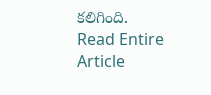కలిగింది.
Read Entire Article